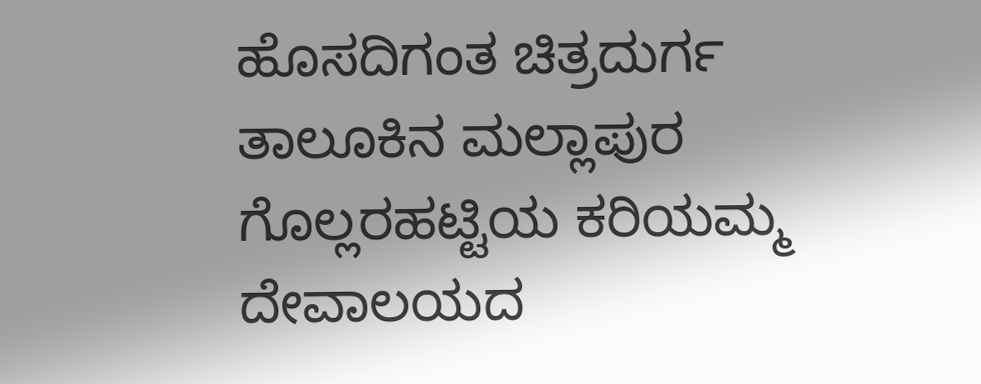ಹೊಸದಿಗಂತ ಚಿತ್ರದುರ್ಗ
ತಾಲೂಕಿನ ಮಲ್ಲಾಪುರ ಗೊಲ್ಲರಹಟ್ಟಿಯ ಕರಿಯಮ್ಮ ದೇವಾಲಯದ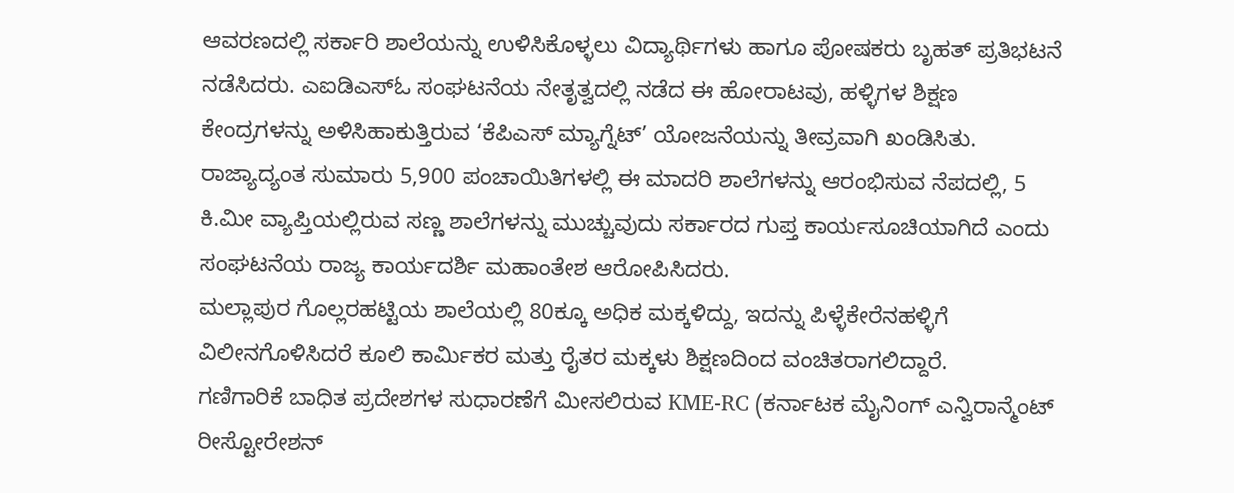ಆವರಣದಲ್ಲಿ ಸರ್ಕಾರಿ ಶಾಲೆಯನ್ನು ಉಳಿಸಿಕೊಳ್ಳಲು ವಿದ್ಯಾರ್ಥಿಗಳು ಹಾಗೂ ಪೋಷಕರು ಬೃಹತ್ ಪ್ರತಿಭಟನೆ ನಡೆಸಿದರು. ಎಐಡಿಎಸ್ಓ ಸಂಘಟನೆಯ ನೇತೃತ್ವದಲ್ಲಿ ನಡೆದ ಈ ಹೋರಾಟವು, ಹಳ್ಳಿಗಳ ಶಿಕ್ಷಣ ಕೇಂದ್ರಗಳನ್ನು ಅಳಿಸಿಹಾಕುತ್ತಿರುವ ‘ಕೆಪಿಎಸ್ ಮ್ಯಾಗ್ನೆಟ್’ ಯೋಜನೆಯನ್ನು ತೀವ್ರವಾಗಿ ಖಂಡಿಸಿತು.
ರಾಜ್ಯಾದ್ಯಂತ ಸುಮಾರು 5,900 ಪಂಚಾಯಿತಿಗಳಲ್ಲಿ ಈ ಮಾದರಿ ಶಾಲೆಗಳನ್ನು ಆರಂಭಿಸುವ ನೆಪದಲ್ಲಿ, 5 ಕಿ.ಮೀ ವ್ಯಾಪ್ತಿಯಲ್ಲಿರುವ ಸಣ್ಣ ಶಾಲೆಗಳನ್ನು ಮುಚ್ಚುವುದು ಸರ್ಕಾರದ ಗುಪ್ತ ಕಾರ್ಯಸೂಚಿಯಾಗಿದೆ ಎಂದು ಸಂಘಟನೆಯ ರಾಜ್ಯ ಕಾರ್ಯದರ್ಶಿ ಮಹಾಂತೇಶ ಆರೋಪಿಸಿದರು.
ಮಲ್ಲಾಪುರ ಗೊಲ್ಲರಹಟ್ಟಿಯ ಶಾಲೆಯಲ್ಲಿ 80ಕ್ಕೂ ಅಧಿಕ ಮಕ್ಕಳಿದ್ದು, ಇದನ್ನು ಪಿಳ್ಳೆಕೇರೆನಹಳ್ಳಿಗೆ ವಿಲೀನಗೊಳಿಸಿದರೆ ಕೂಲಿ ಕಾರ್ಮಿಕರ ಮತ್ತು ರೈತರ ಮಕ್ಕಳು ಶಿಕ್ಷಣದಿಂದ ವಂಚಿತರಾಗಲಿದ್ದಾರೆ.
ಗಣಿಗಾರಿಕೆ ಬಾಧಿತ ಪ್ರದೇಶಗಳ ಸುಧಾರಣೆಗೆ ಮೀಸಲಿರುವ KME-RC (ಕರ್ನಾಟಕ ಮೈನಿಂಗ್ ಎನ್ವಿರಾನ್ಮೆಂಟ್ ರೀಸ್ಟೋರೇಶನ್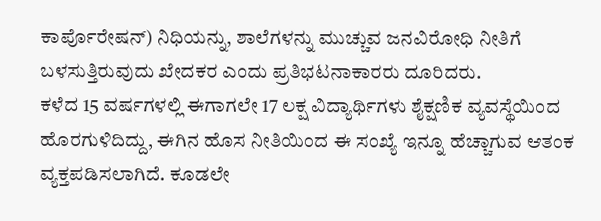ಕಾರ್ಪೊರೇಷನ್) ನಿಧಿಯನ್ನು, ಶಾಲೆಗಳನ್ನು ಮುಚ್ಚುವ ಜನವಿರೋಧಿ ನೀತಿಗೆ ಬಳಸುತ್ತಿರುವುದು ಖೇದಕರ ಎಂದು ಪ್ರತಿಭಟನಾಕಾರರು ದೂರಿದರು.
ಕಳೆದ 15 ವರ್ಷಗಳಲ್ಲಿ ಈಗಾಗಲೇ 17 ಲಕ್ಷ ವಿದ್ಯಾರ್ಥಿಗಳು ಶೈಕ್ಷಣಿಕ ವ್ಯವಸ್ಥೆಯಿಂದ ಹೊರಗುಳಿದಿದ್ದು, ಈಗಿನ ಹೊಸ ನೀತಿಯಿಂದ ಈ ಸಂಖ್ಯೆ ಇನ್ನೂ ಹೆಚ್ಚಾಗುವ ಆತಂಕ ವ್ಯಕ್ತಪಡಿಸಲಾಗಿದೆ. ಕೂಡಲೇ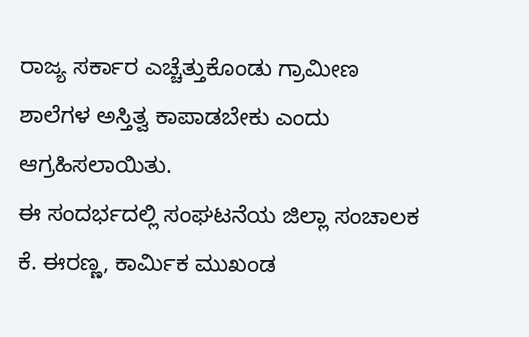ರಾಜ್ಯ ಸರ್ಕಾರ ಎಚ್ಚೆತ್ತುಕೊಂಡು ಗ್ರಾಮೀಣ ಶಾಲೆಗಳ ಅಸ್ತಿತ್ವ ಕಾಪಾಡಬೇಕು ಎಂದು ಆಗ್ರಹಿಸಲಾಯಿತು.
ಈ ಸಂದರ್ಭದಲ್ಲಿ ಸಂಘಟನೆಯ ಜಿಲ್ಲಾ ಸಂಚಾಲಕ ಕೆ. ಈರಣ್ಣ, ಕಾರ್ಮಿಕ ಮುಖಂಡ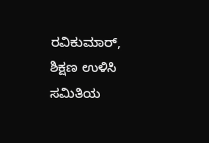ರವಿಕುಮಾರ್, ಶಿಕ್ಷಣ ಉಳಿಸಿ ಸಮಿತಿಯ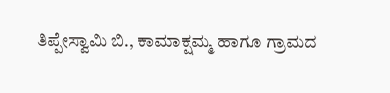ತಿಪ್ಪೇಸ್ವಾಮಿ ಬಿ., ಕಾಮಾಕ್ಷಮ್ಮ ಹಾಗೂ ಗ್ರಾಮದ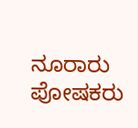ನೂರಾರು ಪೋಷಕರು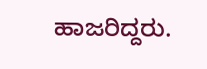ಹಾಜರಿದ್ದರು.